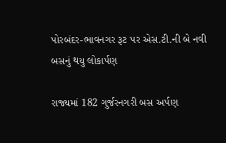પોરબંદર-ભાવનગર રૂટ પર એસ.ટી.ની બે નવી બસનું થયુ લોકાર્પણ

રાજ્યમાં 182 ગુર્જરનગરી બસ અર્પણ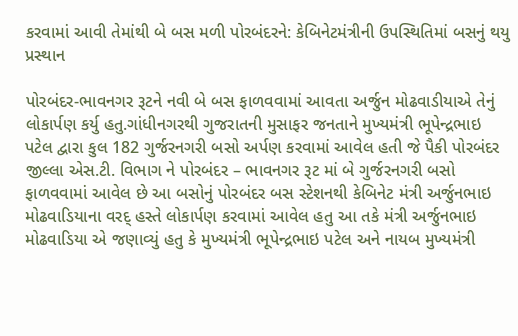કરવામાં આવી તેમાંથી બે બસ મળી પોરબંદરને: કેબિનેટમંત્રીની ઉપસ્થિતિમાં બસનું થયુ પ્રસ્થાન

પોરબંદર-ભાવનગર રૂટને નવી બે બસ ફાળવવામાં આવતા અર્જુન મોઢવાડીયાએ તેનું લોકાર્પણ કર્યુ હતુ.ગાંધીનગરથી ગુજરાતની મુસાફર જનતાને મુખ્યમંત્રી ભૂપેન્દ્રભાઇ પટેલ દ્વારા કુલ 182 ગુર્જરનગરી બસો અર્પણ કરવામાં આવેલ હતી જે પૈકી પોરબંદર જીલ્લા એસ.ટી. વિભાગ ને પોરબંદર – ભાવનગર રૂટ માં બે ગુર્જરનગરી બસો ફાળવવામાં આવેલ છે આ બસોનું પોરબંદર બસ સ્ટેશનથી કેબિનેટ મંત્રી અર્જુનભાઇ મોઢવાડિયાના વરદ્ હસ્તે લોકાર્પણ કરવામાં આવેલ હતુ આ તકે મંત્રી અર્જુનભાઇ મોઢવાડિયા એ જણાવ્યું હતુ કે મુખ્યમંત્રી ભૂપેન્દ્રભાઇ પટેલ અને નાયબ મુખ્યમંત્રી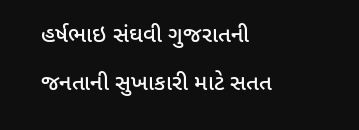હર્ષભાઇ સંઘવી ગુજરાતની જનતાની સુખાકારી માટે સતત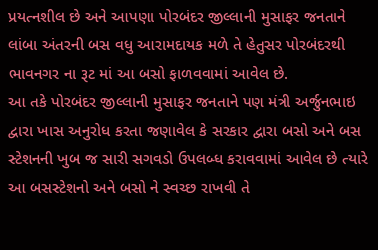પ્રયત્નશીલ છે અને આપણા પોરબંદર જીલ્લાની મુસાફર જનતાને લાંબા અંતરની બસ વધુ આરામદાયક મળે તે હેતુસર પોરબંદરથી ભાવનગર ના રૂટ માં આ બસો ફાળવવામાં આવેલ છે.
આ તકે પોરબંદર જીલ્લાની મુસાફર જનતાને પણ મંત્રી અર્જુનભાઇ દ્વારા ખાસ અનુરોધ કરતા જણાવેલ કે સરકાર દ્વારા બસો અને બસ સ્ટેશનની ખુબ જ સારી સગવડો ઉપલબ્ધ કરાવવામાં આવેલ છે ત્યારે આ બસસ્ટેશનો અને બસો ને સ્વચ્છ રાખવી તે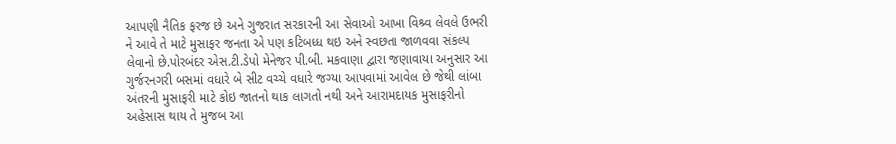આપણી નૈતિક ફરજ છે અને ગુજરાત સરકારની આ સેવાઓ આખા વિશ્ર્વ લેવલે ઉભરી ને આવે તે માટે મુસાફર જનતા એ પણ કટિબધ્ધ થઇ અને સ્વછતા જાળવવા સંકલ્પ લેવાનો છે.પોરબંદર એસ.ટી.ડેપો મેનેજર પી.બી. મકવાણા દ્વારા જણાવાયા અનુસાર આ ગુર્જરનગરી બસમાં વધારે બે સીટ વચ્ચે વધારે જગ્યા આપવામાં આવેલ છે જેથી લાંબા અંતરની મુસાફરી માટે કોઇ જાતનો થાક લાગતો નથી અને આરામદાયક મુસાફરીનો અહેસાસ થાય તે મુજબ આ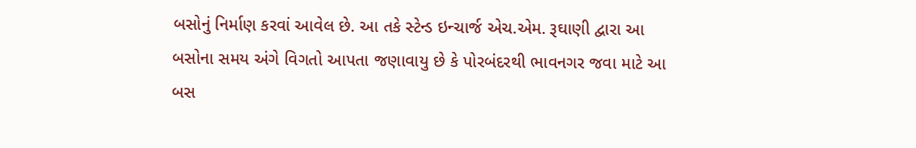બસોનું નિર્માણ કરવાં આવેલ છે. આ તકે સ્ટેન્ડ ઇન્ચાર્જ એચ.એમ. રૂઘાણી દ્વારા આ બસોના સમય અંગે વિગતો આપતા જણાવાયુ છે કે પોરબંદરથી ભાવનગર જવા માટે આ બસ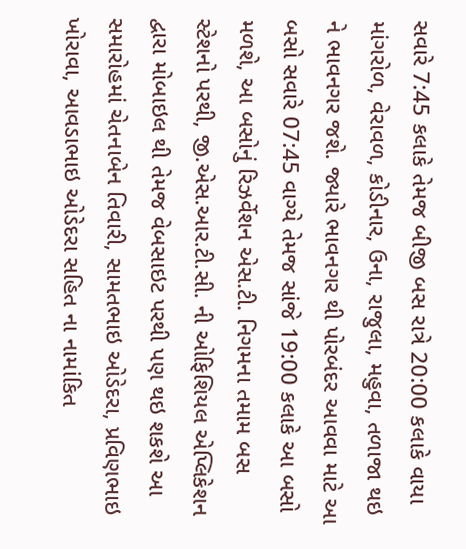સવારે 7:45 કલાકે તેમજ બીજી બસ રાત્રે 20:00 કલાકે વાયા માંગરોળ, વેરાવળ, કોડીનાર, ઉના, રાજુલા, મહુવા, તળાજા થઇ ને ભાવનગર જશે. જ્યારે ભાવનગર થી પોરબંદર આવવા માટે આ બસો સવારે 07:45 વાગ્યે તેમજ સાંજે 19:00 કલાકે આ બસો મળશે, આ બસોનું રિઝર્વેશન એસ.ટી. નિગમના તમામ બસ સ્ટેશનો પરથી, જી.એસ.આર.ટી.સી. ની ઓફિશિયલ એપ્લિકેશન દ્વારા મોબાઇલ થી તેમજ વેબસાઇટ પરથી પણ થઇ શકશે આ સમારોહમાં ચેતનાબેન તિવારી, સામતભાઇ ઓડેદરા, પ્રવિણભાઇ ખોરાવા, આવડાભાઇ ઓડેદરા સહિત ના નામાંકિત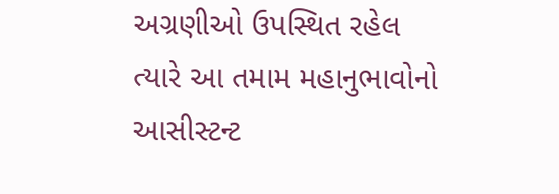અગ્રણીઓ ઉપસ્થિત રહેલ ત્યારે આ તમામ મહાનુભાવોનો આસીસ્ટન્ટ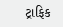ટ્રાફિક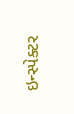ઇન્સ્પેક્ટર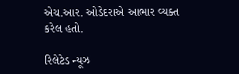એચ.આર. ઓડેદરાએ આભાર વ્યક્ત કરેલ હતો.

રિલેટેડ ન્યૂઝ